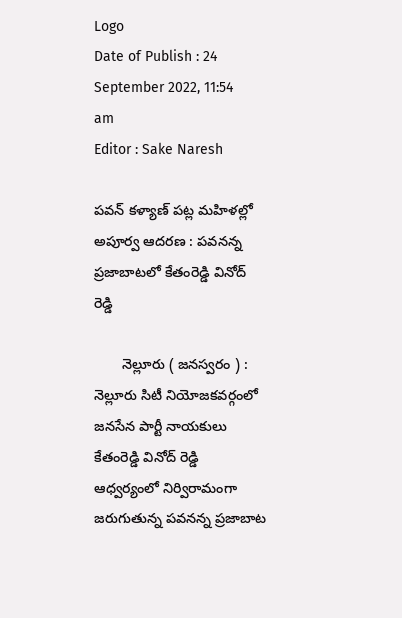Logo
Date of Publish : 24 September 2022, 11:54 am
Editor : Sake Naresh

పవన్ కళ్యాణ్ పట్ల మహిళల్లో అపూర్వ ఆదరణ : పవనన్న ప్రజాబాటలో కేతంరెడ్డి వినోద్ రెడ్డి

       నెల్లూరు ( జనస్వరం ) : నెల్లూరు సిటీ నియోజకవర్గంలో జనసేన పార్టీ నాయకులు కేతంరెడ్డి వినోద్ రెడ్డి ఆధ్వర్యంలో నిర్విరామంగా జరుగుతున్న పవనన్న ప్రజాబాట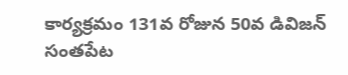కార్యక్రమం 131వ రోజున 50వ డివిజన్ సంతపేట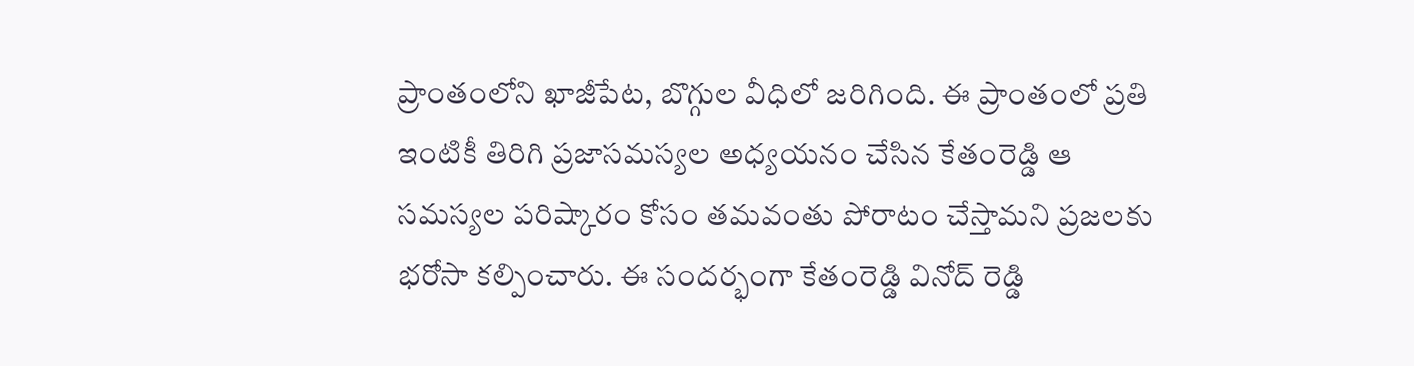ప్రాంతంలోని ఖాజీపేట, బొగ్గుల వీధిలో జరిగింది. ఈ ప్రాంతంలో ప్రతి ఇంటికీ తిరిగి ప్రజాసమస్యల అధ్యయనం చేసిన కేతంరెడ్డి ఆ సమస్యల పరిష్కారం కోసం తమవంతు పోరాటం చేస్తామని ప్రజలకు భరోసా కల్పించారు. ఈ సందర్భంగా కేతంరెడ్డి వినోద్ రెడ్డి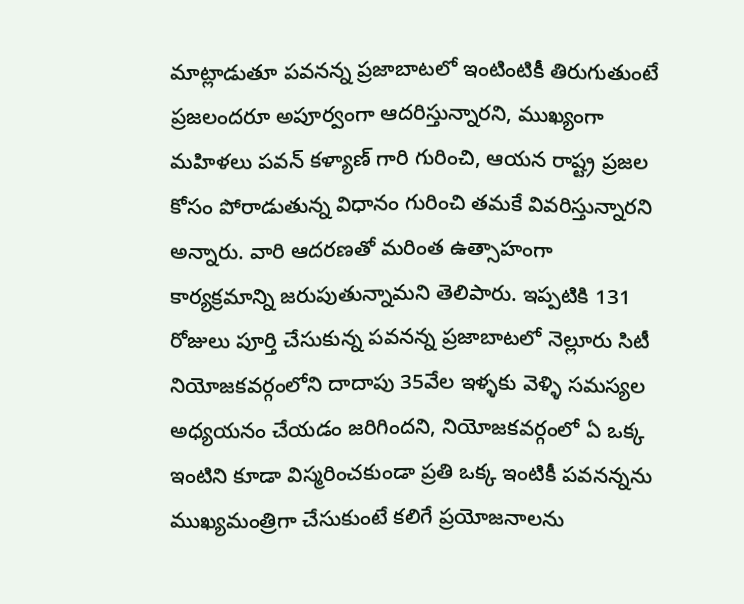మాట్లాడుతూ పవనన్న ప్రజాబాటలో ఇంటింటికీ తిరుగుతుంటే ప్రజలందరూ అపూర్వంగా ఆదరిస్తున్నారని, ముఖ్యంగా మహిళలు పవన్ కళ్యాణ్ గారి గురించి, ఆయన రాష్ట్ర ప్రజల కోసం పోరాడుతున్న విధానం గురించి తమకే వివరిస్తున్నారని అన్నారు. వారి ఆదరణతో మరింత ఉత్సాహంగా కార్యక్రమాన్ని జరుపుతున్నామని తెలిపారు. ఇప్పటికి 131 రోజులు పూర్తి చేసుకున్న పవనన్న ప్రజాబాటలో నెల్లూరు సిటీ నియోజకవర్గంలోని దాదాపు 35వేల ఇళ్ళకు వెళ్ళి సమస్యల అధ్యయనం చేయడం జరిగిందని, నియోజకవర్గంలో ఏ ఒక్క ఇంటిని కూడా విస్మరించకుండా ప్రతి ఒక్క ఇంటికీ పవనన్నను ముఖ్యమంత్రిగా చేసుకుంటే కలిగే ప్రయోజనాలను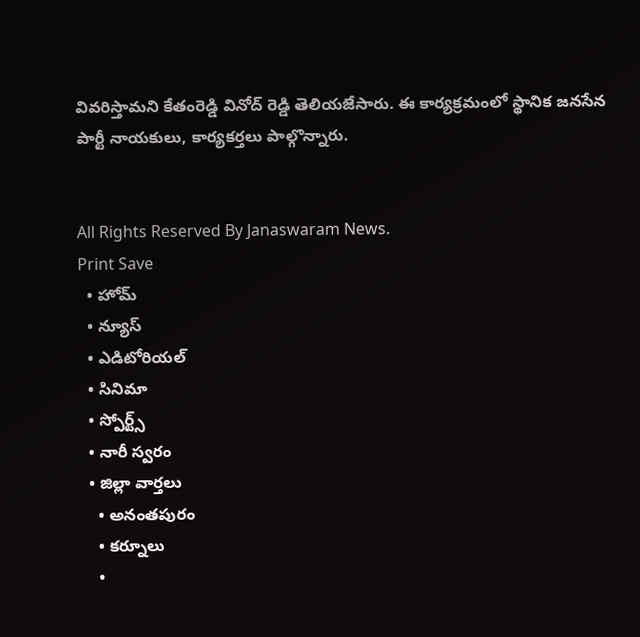వివరిస్తామని కేతంరెడ్డి వినోద్ రెడ్డి తెలియజేసారు. ఈ కార్యక్రమంలో స్థానిక జనసేన పార్టీ నాయకులు, కార్యకర్తలు పాల్గొన్నారు.


All Rights Reserved By Janaswaram News.
Print Save
  • హోమ్
  • న్యూస్
  • ఎడిటోరియల్
  • సినిమా
  • స్పోర్ట్స్
  • నారీ స్వరం
  • జిల్లా వార్తలు
    • అనంతపురం
    • కర్నూలు
    •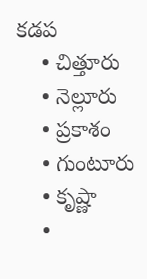కడప
    • చిత్తూరు
    • నెల్లూరు
    • ప్రకాశం
    • గుంటూరు
    • కృష్ణా
    •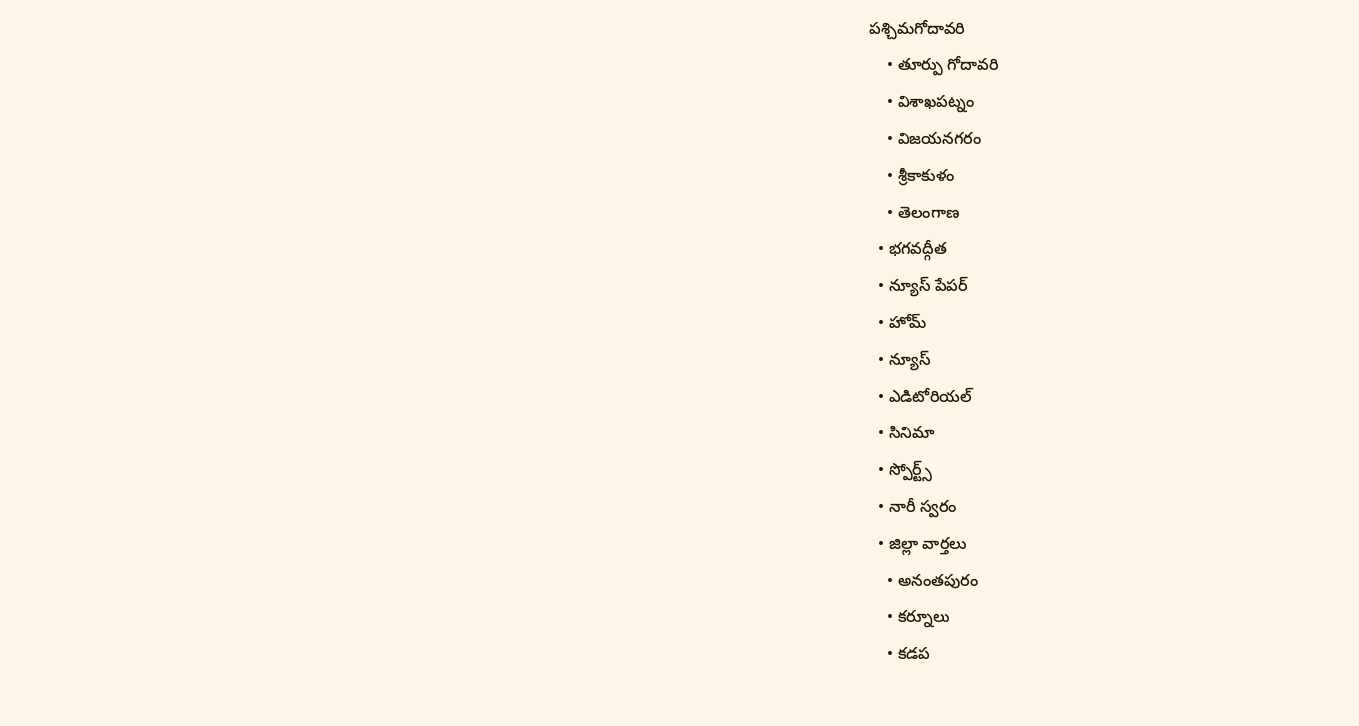పశ్చిమగోదావరి
    • తూర్పు గోదావరి
    • విశాఖపట్నం
    • విజయనగరం
    • శ్రీకాకుళం
    • తెలంగాణ
  • భగవద్గీత
  • న్యూస్ పేపర్
  • హోమ్
  • న్యూస్
  • ఎడిటోరియల్
  • సినిమా
  • స్పోర్ట్స్
  • నారీ స్వరం
  • జిల్లా వార్తలు
    • అనంతపురం
    • కర్నూలు
    • కడప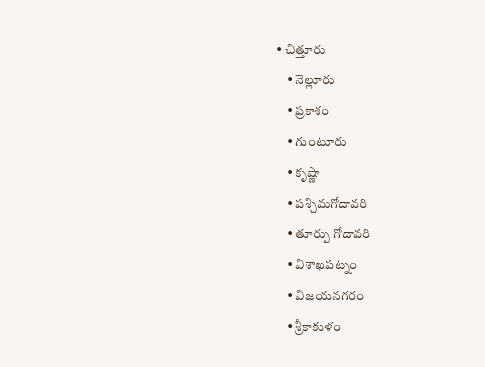• చిత్తూరు
    • నెల్లూరు
    • ప్రకాశం
    • గుంటూరు
    • కృష్ణా
    • పశ్చిమగోదావరి
    • తూర్పు గోదావరి
    • విశాఖపట్నం
    • విజయనగరం
    • శ్రీకాకుళం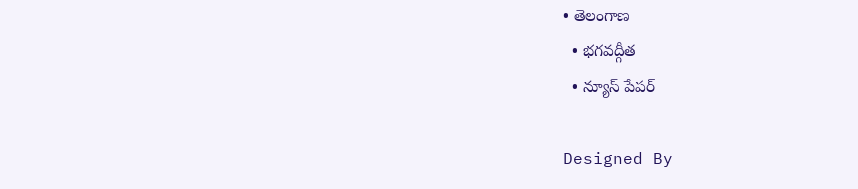• తెలంగాణ
  • భగవద్గీత
  • న్యూస్ పేపర్

Designed By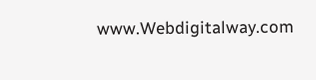www.Webdigitalway.com